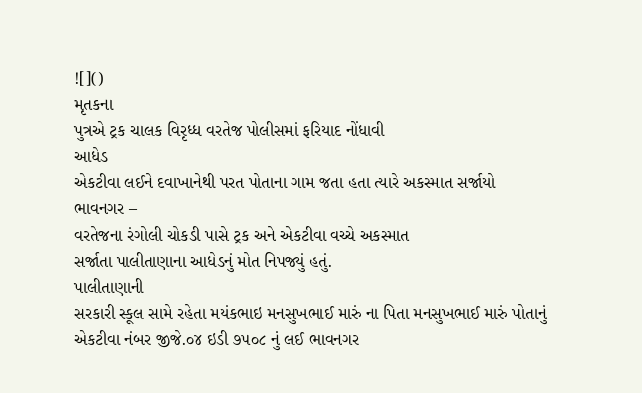![]()
મૃતકના
પુત્રએ ટ્રક ચાલક વિરૃધ્ધ વરતેજ પોલીસમાં ફરિયાદ નોંધાવી
આધેડ
એકટીવા લઈને દવાખાનેથી પરત પોતાના ગામ જતા હતા ત્યારે અકસ્માત સર્જાયો
ભાવનગર –
વરતેજના રંગોલી ચોકડી પાસે ટ્રક અને એકટીવા વચ્ચે અકસ્માત
સર્જાતા પાલીતાણાના આધેડનું મોત નિપજ્યું હતું.
પાલીતાણાની
સરકારી સ્કૂલ સામે રહેતા મયંકભાઇ મનસુખભાઈ મારું ના પિતા મનસુખભાઈ મારું પોતાનું
એકટીવા નંબર જીજે.૦૪ ઇડી ૭૫૦૮ નું લઈ ભાવનગર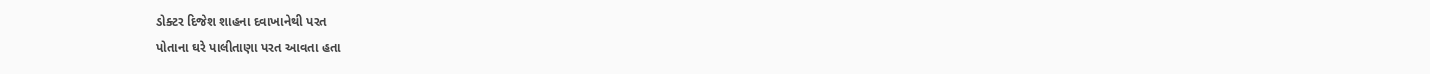ડોક્ટર દિજેશ શાહના દવાખાનેથી પરત
પોતાના ઘરે પાલીતાણા પરત આવતા હતા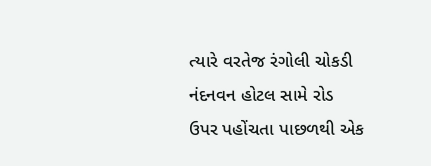ત્યારે વરતેજ રંગોલી ચોકડી નંદનવન હોટલ સામે રોડ
ઉપર પહોંચતા પાછળથી એક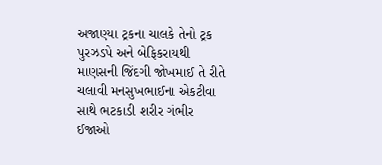અજાણ્યા ટ્રકના ચાલકે તેનો ટ્રક પુરઝડપે અને બેફિકરાયથી
માણસની જિંદગી જોખમાઈ તે રીતે ચલાવી મનસુખભાઈના એકટીવા સાથે ભટકાડી શરીર ગંભીર
ઈજાઓ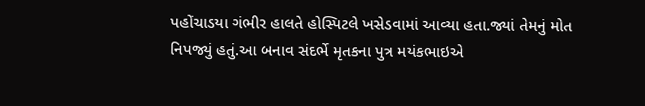પહોંચાડયા ગંભીર હાલતે હોસ્પિટલે ખસેડવામાં આવ્યા હતા.જ્યાં તેમનું મોત
નિપજ્યું હતું.આ બનાવ સંદર્ભે મૃતકના પુત્ર મયંકભાઇએ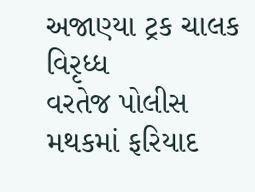અજાણ્યા ટ્રક ચાલક વિરૃધ્ધ
વરતેજ પોલીસ મથકમાં ફરિયાદ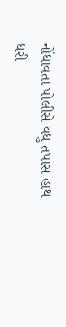નોંધાવતા પોલીસે વધુ તપાસ હાથ ધરી